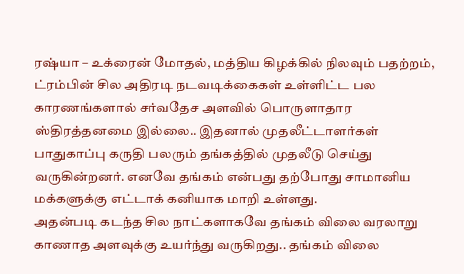ரஷ்யா – உக்ரைன் மோதல், மத்திய கிழக்கில் நிலவும் பதற்றம், ட்ரம்பின் சில அதிரடி நடவடிக்கைகள் உள்ளிட்ட பல காரணங்களால் சர்வதேச அளவில் பொருளாதார ஸ்திரத்தனமை இல்லை.. இதனால் முதலீட்டாளர்கள் பாதுகாப்பு கருதி பலரும் தங்கத்தில் முதலீடு செய்து வருகின்றனர். எனவே தங்கம் என்பது தற்போது சாமானிய மக்களுக்கு எட்டாக் கனியாக மாறி உள்ளது.
அதன்படி கடந்த சில நாட்களாகவே தங்கம் விலை வரலாறு காணாத அளவுக்கு உயர்ந்து வருகிறது.. தங்கம் விலை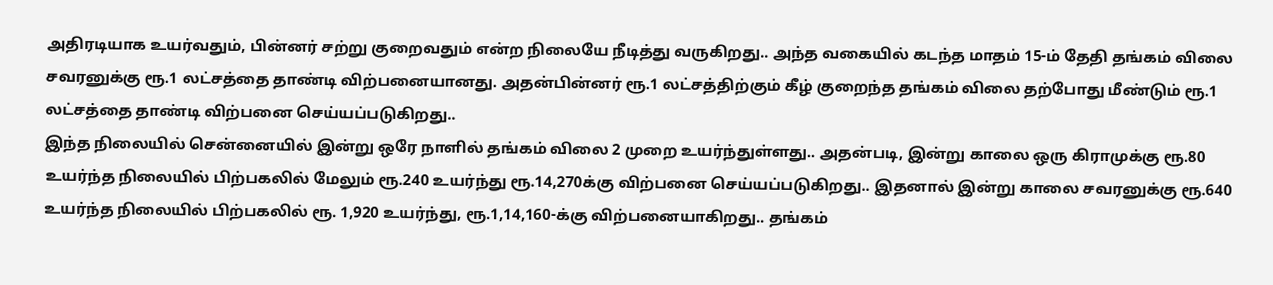அதிரடியாக உயர்வதும், பின்னர் சற்று குறைவதும் என்ற நிலையே நீடித்து வருகிறது.. அந்த வகையில் கடந்த மாதம் 15-ம் தேதி தங்கம் விலை சவரனுக்கு ரூ.1 லட்சத்தை தாண்டி விற்பனையானது. அதன்பின்னர் ரூ.1 லட்சத்திற்கும் கீழ் குறைந்த தங்கம் விலை தற்போது மீண்டும் ரூ.1 லட்சத்தை தாண்டி விற்பனை செய்யப்படுகிறது..
இந்த நிலையில் சென்னையில் இன்று ஒரே நாளில் தங்கம் விலை 2 முறை உயர்ந்துள்ளது.. அதன்படி, இன்று காலை ஒரு கிராமுக்கு ரூ.80 உயர்ந்த நிலையில் பிற்பகலில் மேலும் ரூ.240 உயர்ந்து ரூ.14,270க்கு விற்பனை செய்யப்படுகிறது.. இதனால் இன்று காலை சவரனுக்கு ரூ.640 உயர்ந்த நிலையில் பிற்பகலில் ரூ. 1,920 உயர்ந்து, ரூ.1,14,160-க்கு விற்பனையாகிறது.. தங்கம்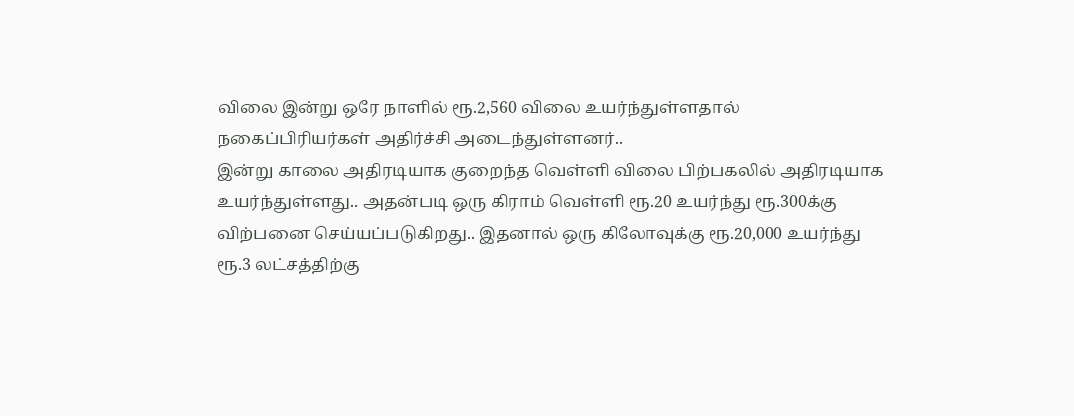விலை இன்று ஒரே நாளில் ரூ.2,560 விலை உயர்ந்துள்ளதால் நகைப்பிரியர்கள் அதிர்ச்சி அடைந்துள்ளனர்..
இன்று காலை அதிரடியாக குறைந்த வெள்ளி விலை பிற்பகலில் அதிரடியாக உயர்ந்துள்ளது.. அதன்படி ஒரு கிராம் வெள்ளி ரூ.20 உயர்ந்து ரூ.300க்கு விற்பனை செய்யப்படுகிறது.. இதனால் ஒரு கிலோவுக்கு ரூ.20,000 உயர்ந்து ரூ.3 லட்சத்திற்கு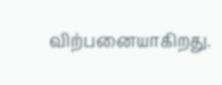விற்பனையாகிறது.